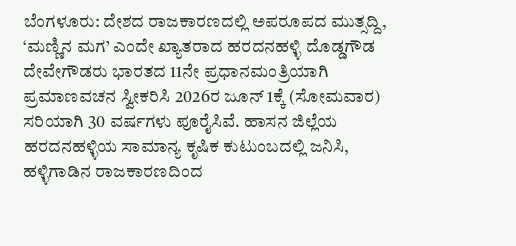ಬೆಂಗಳೂರು: ದೇಶದ ರಾಜಕಾರಣದಲ್ಲಿ ಅಪರೂಪದ ಮುತ್ಸದ್ದಿ, ‘ಮಣ್ಣಿನ ಮಗ’ ಎಂದೇ ಖ್ಯಾತರಾದ ಹರದನಹಳ್ಳಿ ದೊಡ್ಡಗೌಡ ದೇವೇಗೌಡರು ಭಾರತದ 11ನೇ ಪ್ರಧಾನಮಂತ್ರಿಯಾಗಿ ಪ್ರಮಾಣವಚನ ಸ್ವೀಕರಿಸಿ 2026ರ ಜೂನ್ 1ಕ್ಕೆ (ಸೋಮವಾರ) ಸರಿಯಾಗಿ 30 ವರ್ಷಗಳು ಪೂರೈಸಿವೆ. ಹಾಸನ ಜಿಲ್ಲೆಯ ಹರದನಹಳ್ಳಿಯ ಸಾಮಾನ್ಯ ಕೃಷಿಕ ಕುಟುಂಬದಲ್ಲಿ ಜನಿಸಿ, ಹಳ್ಳಿಗಾಡಿನ ರಾಜಕಾರಣದಿಂದ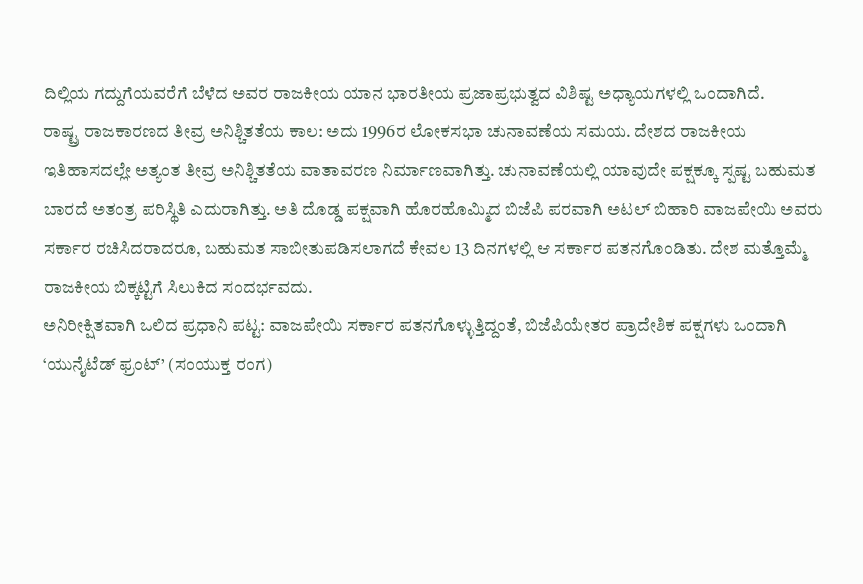ದಿಲ್ಲಿಯ ಗದ್ದುಗೆಯವರೆಗೆ ಬೆಳೆದ ಅವರ ರಾಜಕೀಯ ಯಾನ ಭಾರತೀಯ ಪ್ರಜಾಪ್ರಭುತ್ವದ ವಿಶಿಷ್ಟ ಅಧ್ಯಾಯಗಳಲ್ಲಿ ಒಂದಾಗಿದೆ.
ರಾಷ್ಟ್ರ ರಾಜಕಾರಣದ ತೀವ್ರ ಅನಿಶ್ಚಿತತೆಯ ಕಾಲ: ಅದು 1996ರ ಲೋಕಸಭಾ ಚುನಾವಣೆಯ ಸಮಯ. ದೇಶದ ರಾಜಕೀಯ ಇತಿಹಾಸದಲ್ಲೇ ಅತ್ಯಂತ ತೀವ್ರ ಅನಿಶ್ಚಿತತೆಯ ವಾತಾವರಣ ನಿರ್ಮಾಣವಾಗಿತ್ತು. ಚುನಾವಣೆಯಲ್ಲಿ ಯಾವುದೇ ಪಕ್ಷಕ್ಕೂ ಸ್ಪಷ್ಟ ಬಹುಮತ ಬಾರದೆ ಅತಂತ್ರ ಪರಿಸ್ಥಿತಿ ಎದುರಾಗಿತ್ತು. ಅತಿ ದೊಡ್ಡ ಪಕ್ಷವಾಗಿ ಹೊರಹೊಮ್ಮಿದ ಬಿಜೆಪಿ ಪರವಾಗಿ ಅಟಲ್ ಬಿಹಾರಿ ವಾಜಪೇಯಿ ಅವರು ಸರ್ಕಾರ ರಚಿಸಿದರಾದರೂ, ಬಹುಮತ ಸಾಬೀತುಪಡಿಸಲಾಗದೆ ಕೇವಲ 13 ದಿನಗಳಲ್ಲಿ ಆ ಸರ್ಕಾರ ಪತನಗೊಂಡಿತು. ದೇಶ ಮತ್ತೊಮ್ಮೆ ರಾಜಕೀಯ ಬಿಕ್ಕಟ್ಟಿಗೆ ಸಿಲುಕಿದ ಸಂದರ್ಭವದು.
ಅನಿರೀಕ್ಷಿತವಾಗಿ ಒಲಿದ ಪ್ರಧಾನಿ ಪಟ್ಟ: ವಾಜಪೇಯಿ ಸರ್ಕಾರ ಪತನಗೊಳ್ಳುತ್ತಿದ್ದಂತೆ, ಬಿಜೆಪಿಯೇತರ ಪ್ರಾದೇಶಿಕ ಪಕ್ಷಗಳು ಒಂದಾಗಿ ‘ಯುನೈಟೆಡ್ ಫ್ರಂಟ್’ (ಸಂಯುಕ್ತ ರಂಗ)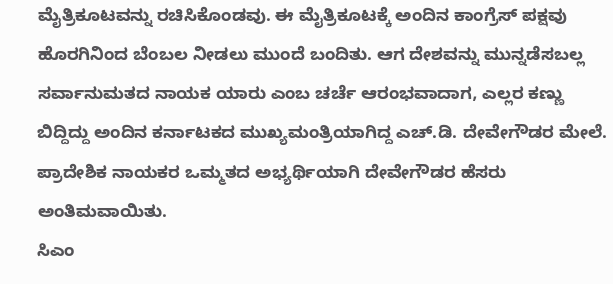ಮೈತ್ರಿಕೂಟವನ್ನು ರಚಿಸಿಕೊಂಡವು. ಈ ಮೈತ್ರಿಕೂಟಕ್ಕೆ ಅಂದಿನ ಕಾಂಗ್ರೆಸ್ ಪಕ್ಷವು ಹೊರಗಿನಿಂದ ಬೆಂಬಲ ನೀಡಲು ಮುಂದೆ ಬಂದಿತು. ಆಗ ದೇಶವನ್ನು ಮುನ್ನಡೆಸಬಲ್ಲ ಸರ್ವಾನುಮತದ ನಾಯಕ ಯಾರು ಎಂಬ ಚರ್ಚೆ ಆರಂಭವಾದಾಗ, ಎಲ್ಲರ ಕಣ್ಣು ಬಿದ್ದಿದ್ದು ಅಂದಿನ ಕರ್ನಾಟಕದ ಮುಖ್ಯಮಂತ್ರಿಯಾಗಿದ್ದ ಎಚ್.ಡಿ. ದೇವೇಗೌಡರ ಮೇಲೆ. ಪ್ರಾದೇಶಿಕ ನಾಯಕರ ಒಮ್ಮತದ ಅಭ್ಯರ್ಥಿಯಾಗಿ ದೇವೇಗೌಡರ ಹೆಸರು ಅಂತಿಮವಾಯಿತು.
ಸಿಎಂ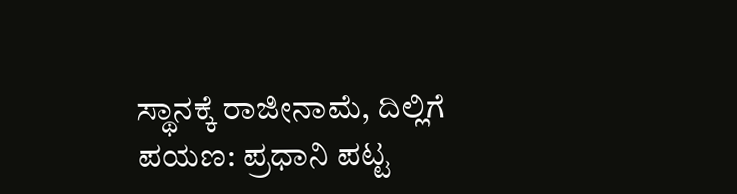ಸ್ಥಾನಕ್ಕೆ ರಾಜೀನಾಮೆ, ದಿಲ್ಲಿಗೆ ಪಯಣ: ಪ್ರಧಾನಿ ಪಟ್ಟ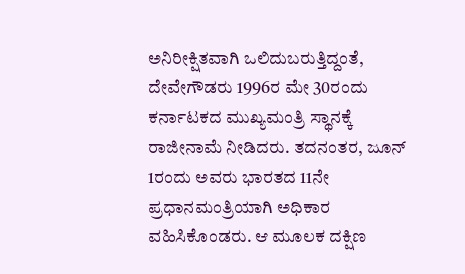ಅನಿರೀಕ್ಷಿತವಾಗಿ ಒಲಿದುಬರುತ್ತಿದ್ದಂತೆ, ದೇವೇಗೌಡರು 1996ರ ಮೇ 30ರಂದು ಕರ್ನಾಟಕದ ಮುಖ್ಯಮಂತ್ರಿ ಸ್ಥಾನಕ್ಕೆ ರಾಜೀನಾಮೆ ನೀಡಿದರು. ತದನಂತರ, ಜೂನ್ 1ರಂದು ಅವರು ಭಾರತದ 11ನೇ ಪ್ರಧಾನಮಂತ್ರಿಯಾಗಿ ಅಧಿಕಾರ ವಹಿಸಿಕೊಂಡರು. ಆ ಮೂಲಕ ದಕ್ಷಿಣ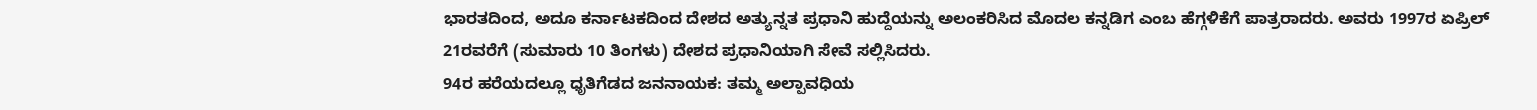ಭಾರತದಿಂದ, ಅದೂ ಕರ್ನಾಟಕದಿಂದ ದೇಶದ ಅತ್ಯುನ್ನತ ಪ್ರಧಾನಿ ಹುದ್ದೆಯನ್ನು ಅಲಂಕರಿಸಿದ ಮೊದಲ ಕನ್ನಡಿಗ ಎಂಬ ಹೆಗ್ಗಳಿಕೆಗೆ ಪಾತ್ರರಾದರು. ಅವರು 1997ರ ಏಪ್ರಿಲ್ 21ರವರೆಗೆ (ಸುಮಾರು 10 ತಿಂಗಳು) ದೇಶದ ಪ್ರಧಾನಿಯಾಗಿ ಸೇವೆ ಸಲ್ಲಿಸಿದರು.
94ರ ಹರೆಯದಲ್ಲೂ ಧೃತಿಗೆಡದ ಜನನಾಯಕ: ತಮ್ಮ ಅಲ್ಪಾವಧಿಯ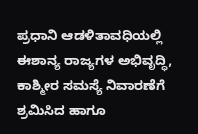ಪ್ರಧಾನಿ ಆಡಳಿತಾವಧಿಯಲ್ಲಿ ಈಶಾನ್ಯ ರಾಜ್ಯಗಳ ಅಭಿವೃದ್ಧಿ, ಕಾಶ್ಮೀರ ಸಮಸ್ಯೆ ನಿವಾರಣೆಗೆ ಶ್ರಮಿಸಿದ ಹಾಗೂ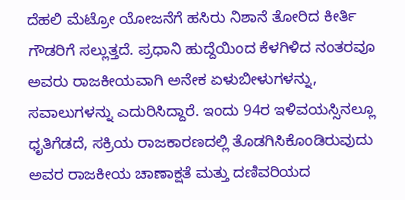ದೆಹಲಿ ಮೆಟ್ರೋ ಯೋಜನೆಗೆ ಹಸಿರು ನಿಶಾನೆ ತೋರಿದ ಕೀರ್ತಿ ಗೌಡರಿಗೆ ಸಲ್ಲುತ್ತದೆ. ಪ್ರಧಾನಿ ಹುದ್ದೆಯಿಂದ ಕೆಳಗಿಳಿದ ನಂತರವೂ ಅವರು ರಾಜಕೀಯವಾಗಿ ಅನೇಕ ಏಳುಬೀಳುಗಳನ್ನು, ಸವಾಲುಗಳನ್ನು ಎದುರಿಸಿದ್ದಾರೆ. ಇಂದು 94ರ ಇಳಿವಯಸ್ಸಿನಲ್ಲೂ ಧೃತಿಗೆಡದೆ, ಸಕ್ರಿಯ ರಾಜಕಾರಣದಲ್ಲಿ ತೊಡಗಿಸಿಕೊಂಡಿರುವುದು ಅವರ ರಾಜಕೀಯ ಚಾಣಾಕ್ಷತೆ ಮತ್ತು ದಣಿವರಿಯದ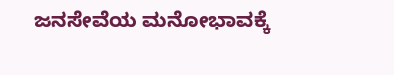ಜನಸೇವೆಯ ಮನೋಭಾವಕ್ಕೆ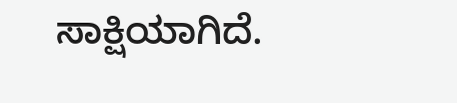ಸಾಕ್ಷಿಯಾಗಿದೆ.